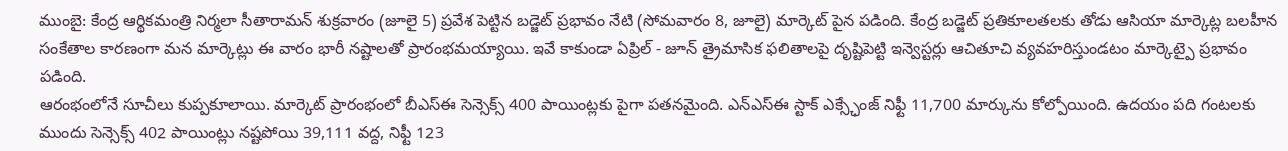ముంబై: కేంద్ర ఆర్థికమంత్రి నిర్మలా సీతారామన్ శుక్రవారం (జూలై 5) ప్రవేశ పెట్టిన బడ్జెట్ ప్రభావం నేటి (సోమవారం 8, జూలై) మార్కెట్ పైన పడింది. కేంద్ర బడ్జెట్ ప్రతికూలతలకు తోడు ఆసియా మార్కెట్ల బలహీన సంకేతాల కారణంగా మన మార్కెట్లు ఈ వారం భారీ నష్టాలతో ప్రారంభమయ్యాయి. ఇవే కాకుండా ఏప్రిల్ - జూన్ త్రైమాసిక ఫలితాలపై దృష్టిపెట్టి ఇన్వెస్టర్లు ఆచితూచి వ్యవహరిస్తుండటం మార్కెట్పై ప్రభావం పడింది.
ఆరంభంలోనే సూచీలు కుప్పకూలాయి. మార్కెట్ ప్రారంభంలో బీఎస్ఈ సెన్సెక్స్ 400 పాయింట్లకు పైగా పతనమైంది. ఎన్ఎస్ఈ స్టాక్ ఎక్స్ఛేంజ్ నిఫ్టీ 11,700 మార్కును కోల్పోయింది. ఉదయం పది గంటలకు ముందు సెన్సెక్స్ 402 పాయింట్లు నష్టపోయి 39,111 వద్ద, నిఫ్టీ 123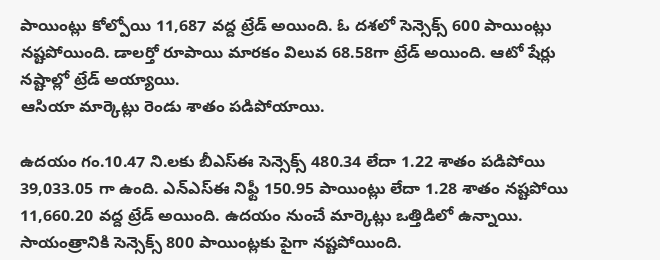పాయింట్లు కోల్పోయి 11,687 వద్ద ట్రేడ్ అయింది. ఓ దశలో సెన్సెక్స్ 600 పాయింట్లు నష్టపోయింది. డాలర్తో రూపాయి మారకం విలువ 68.58గా ట్రేడ్ అయింది. ఆటో షేర్లు నష్టాల్లో ట్రేడ్ అయ్యాయి.
ఆసియా మార్కెట్లు రెండు శాతం పడిపోయాయి.

ఉదయం గం.10.47 ని.లకు బీఎస్ఈ సెన్సెక్స్ 480.34 లేదా 1.22 శాతం పడిపోయి 39,033.05 గా ఉంది. ఎన్ఎస్ఈ నిఫ్టీ 150.95 పాయింట్లు లేదా 1.28 శాతం నష్టపోయి 11,660.20 వద్ద ట్రేడ్ అయింది. ఉదయం నుంచే మార్కెట్లు ఒత్తిడిలో ఉన్నాయి. సాయంత్రానికి సెన్సెక్స్ 800 పాయింట్లకు పైగా నష్టపోయింది.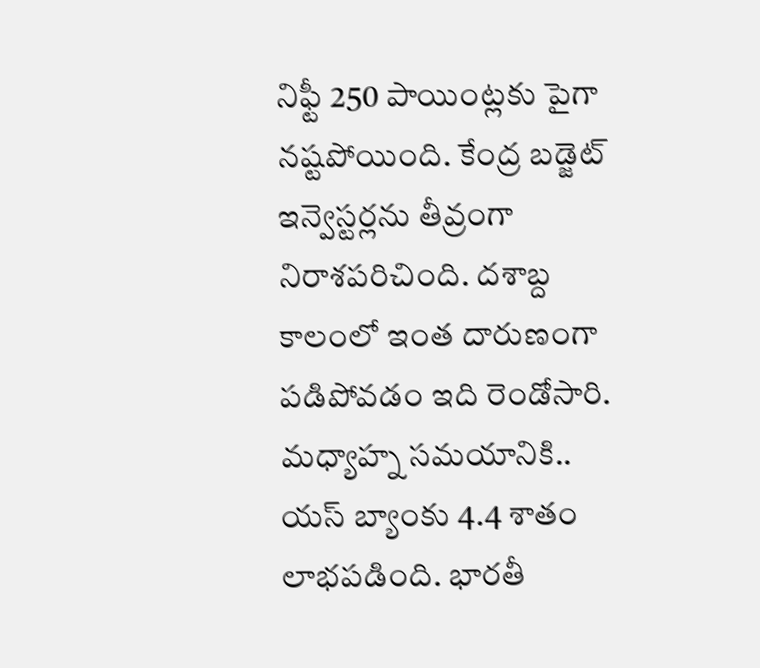నిఫ్టీ 250 పాయింట్లకు పైగా నష్టపోయింది. కేంద్ర బడ్జెట్ ఇన్వెస్టర్లను తీవ్రంగా నిరాశపరిచింది. దశాబ్ద కాలంలో ఇంత దారుణంగా పడిపోవడం ఇది రెండోసారి.
మధ్యాహ్న సమయానికి.. యస్ బ్యాంకు 4.4 శాతం లాభపడింది. భారతీ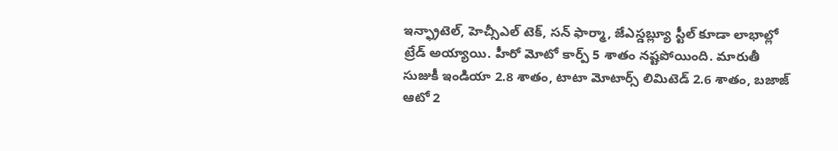ఇన్ఫ్రాటెల్, హెచ్సీఎల్ టెక్, సన్ ఫార్మా, జేఎస్డబ్ల్యూ స్టీల్ కూడా లాభాల్లో ట్రేడ్ అయ్యాయి. హీరో మోటో కార్ప్ 5 శాతం నష్టపోయింది. మారుతీ సుజుకీ ఇండియా 2.8 శాతం, టాటా మోటార్స్ లిమిటెడ్ 2.6 శాతం, బజాజ్ ఆటో 2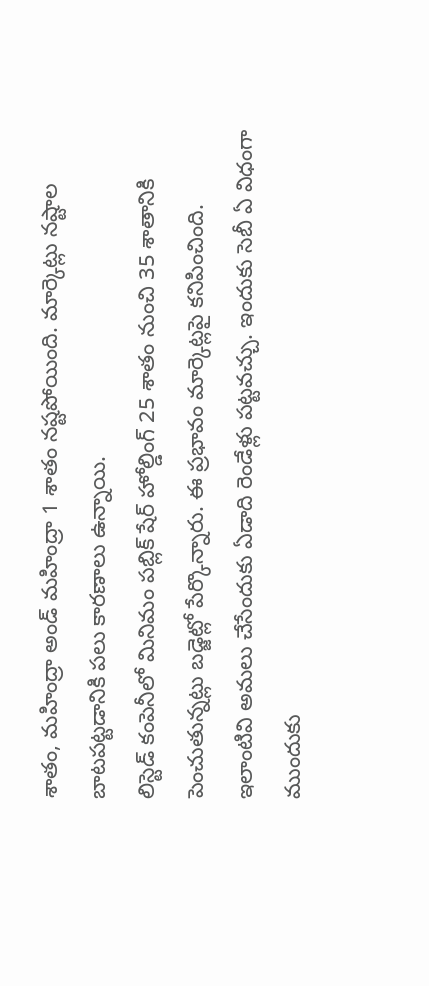శాతం, మహింద్రా అండ్ మహింద్రా 1 శాతం నష్టపోయింది. మార్కెట్లు నష్టాల బాటపట్టడానికి పలు కారణాలు ఉన్నాయి.
లిస్టెడ్ కంపెనీలో మినిమం పబ్లిక్ షేర్ హోల్డింగ్ 25 శాతం నుంచి 35 శాతానికి పెంచుతున్నట్లు బడ్జెట్లో పేర్కొన్నారు. ఈ ప్రభావం మార్కెట్లపై కనిపించింది. ఇలాంటివి అమలు చేసేందుకు ఏడాది రెండేళ్లు పట్టవచ్చు. ఇందుకు సెబీ ఏ విధంగా ముందుకు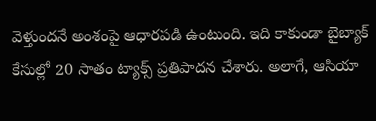వెళ్తుందనే అంశంపై ఆధారపడి ఉంటుంది. ఇది కాకుండా బైబ్యాక్ కేసుల్లో 20 సాతం ట్యాక్స్ ప్రతిపాదన చేశారు. అలాగే, ఆసియా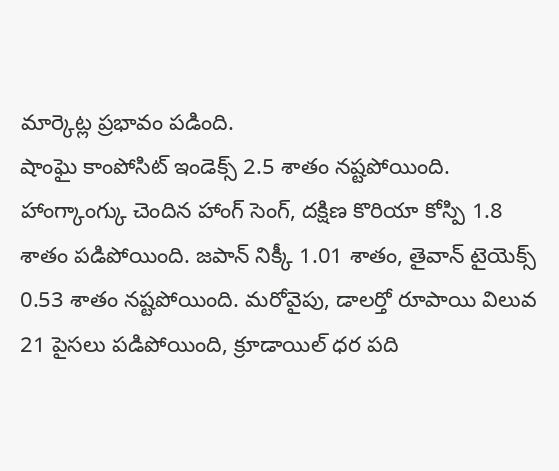మార్కెట్ల ప్రభావం పడింది.
షాంఘై కాంపోసిట్ ఇండెక్స్ 2.5 శాతం నష్టపోయింది. హాంగ్కాంగ్కు చెందిన హాంగ్ సెంగ్, దక్షిణ కొరియా కోస్పి 1.8 శాతం పడిపోయింది. జపాన్ నిక్కీ 1.01 శాతం, తైవాన్ టైయెక్స్ 0.53 శాతం నష్టపోయింది. మరోవైపు, డాలర్తో రూపాయి విలువ 21 పైసలు పడిపోయింది, క్రూడాయిల్ ధర పది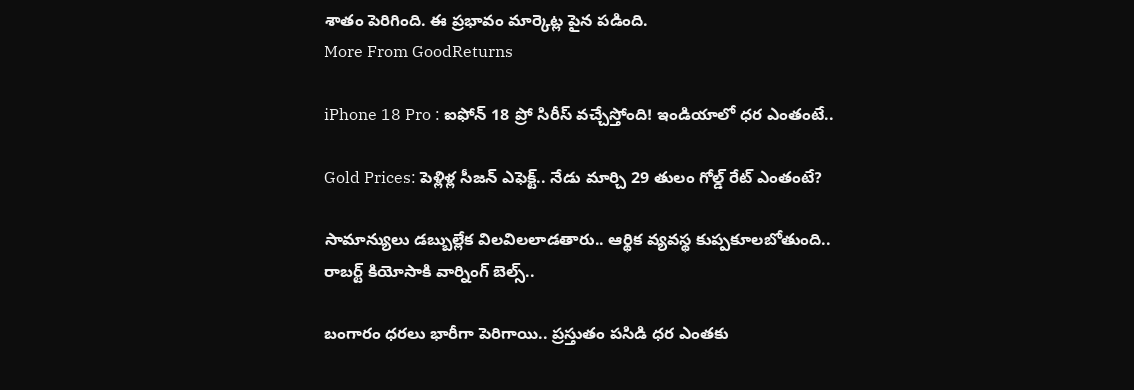శాతం పెరిగింది. ఈ ప్రభావం మార్కెట్ల పైన పడింది.
More From GoodReturns

iPhone 18 Pro : ఐఫోన్ 18 ప్రో సిరీస్ వచ్చేస్తోంది! ఇండియాలో ధర ఎంతంటే..

Gold Prices: పెళ్లిళ్ల సీజన్ ఎఫెక్ట్.. నేడు మార్చి 29 తులం గోల్డ్ రేట్ ఎంతంటే?

సామాన్యులు డబ్బుల్లేక విలవిలలాడతారు.. ఆర్థిక వ్యవస్థ కుప్పకూలబోతుంది.. రాబర్ట్ కియోసాకి వార్నింగ్ బెల్స్..

బంగారం ధరలు భారీగా పెరిగాయి.. ప్రస్తుతం పసిడి ధర ఎంతకు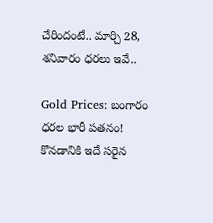చేరిందంటే.. మార్చి 28, శనివారం ధరలు ఇవే..

Gold Prices: బంగారం ధరల భారీ పతనం! కొనడానికి ఇదే సరైన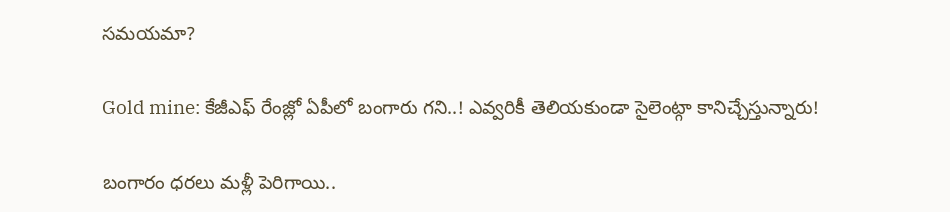సమయమా?

Gold mine: కేజీఎఫ్ రేంజ్లో ఏపీలో బంగారు గని..! ఎవ్వరికీ తెలియకుండా సైలెంట్గా కానిచ్చేస్తున్నారు!

బంగారం ధరలు మళ్లీ పెరిగాయి..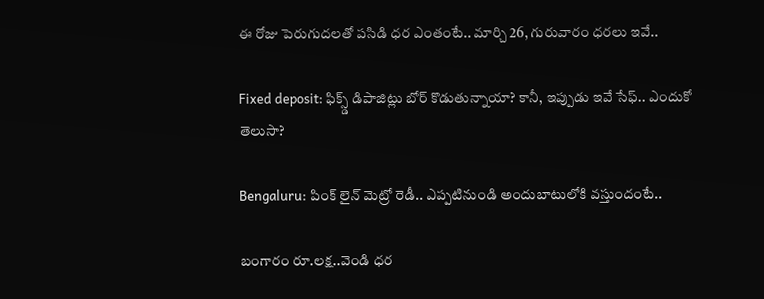ఈ రోజు పెరుగుదలతో పసిడి ధర ఎంతంటే.. మార్చి 26, గురువారం ధరలు ఇవే..

Fixed deposit: ఫిక్స్డ్ డిపాజిట్లు బోర్ కొడుతున్నాయా? కానీ, ఇప్పుడు ఇవే సేఫ్.. ఎందుకో తెలుసా?

Bengaluru: పింక్ లైన్ మెట్రో రెడీ.. ఎప్పటినుండి అందుబాటులోకి వస్తుందంటే..

బంగారం రూ.లక్ష..వెండి ధర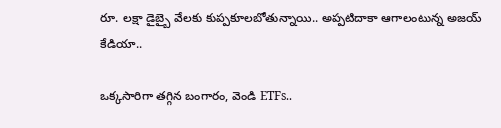రూ. లక్షా డైబ్బై వేలకు కుప్పకూలబోతున్నాయి.. అప్పటిదాకా ఆగాలంటున్న అజయ్ కేడియా..

ఒక్కసారిగా తగ్గిన బంగారం, వెండి ETFs..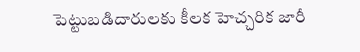పెట్టుబడిదారులకు కీలక హెచ్చరిక జారీ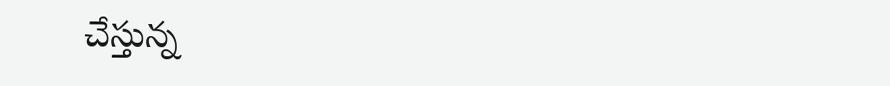చేస్తున్న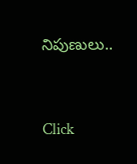నిపుణులు..



Click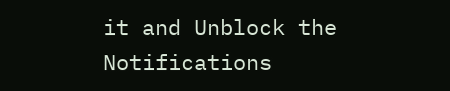it and Unblock the Notifications